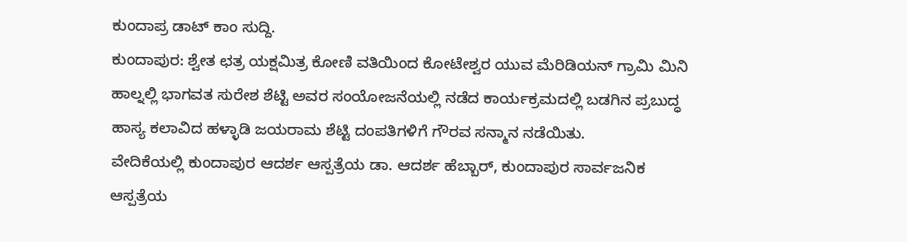ಕುಂದಾಪ್ರ ಡಾಟ್ ಕಾಂ ಸುದ್ದಿ.
ಕುಂದಾಪುರ: ಶ್ವೇತ ಛತ್ರ ಯಕ್ಷಮಿತ್ರ ಕೋಣಿ ವತಿಯಿಂದ ಕೋಟೇಶ್ವರ ಯುವ ಮೆರಿಡಿಯನ್ ಗ್ರಾಮಿ ಮಿನಿ ಹಾಲ್ನಲ್ಲಿ ಭಾಗವತ ಸುರೇಶ ಶೆಟ್ಟಿ ಅವರ ಸಂಯೋಜನೆಯಲ್ಲಿ ನಡೆದ ಕಾರ್ಯಕ್ರಮದಲ್ಲಿ ಬಡಗಿನ ಪ್ರಬುದ್ಧ ಹಾಸ್ಯ ಕಲಾವಿದ ಹಳ್ಳಾಡಿ ಜಯರಾಮ ಶೆಟ್ಟಿ ದಂಪತಿಗಳಿಗೆ ಗೌರವ ಸನ್ಮಾನ ನಡೆಯಿತು.
ವೇದಿಕೆಯಲ್ಲಿ ಕುಂದಾಪುರ ಆದರ್ಶ ಆಸ್ಪತ್ರೆಯ ಡಾ. ಆದರ್ಶ ಹೆಬ್ಬಾರ್, ಕುಂದಾಪುರ ಸಾರ್ವಜನಿಕ ಆಸ್ಪತ್ರೆಯ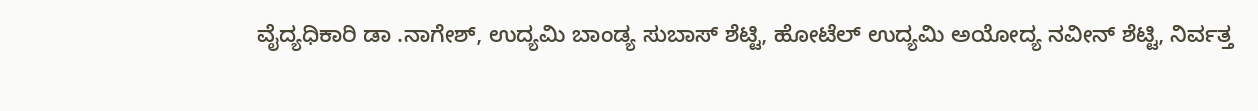ವೈದ್ಯಧಿಕಾರಿ ಡಾ .ನಾಗೇಶ್, ಉದ್ಯಮಿ ಬಾಂಡ್ಯ ಸುಬಾಸ್ ಶೆಟ್ಟಿ, ಹೋಟೆಲ್ ಉದ್ಯಮಿ ಅಯೋದ್ಯ ನವೀನ್ ಶೆಟ್ಟಿ, ನಿರ್ವತ್ತ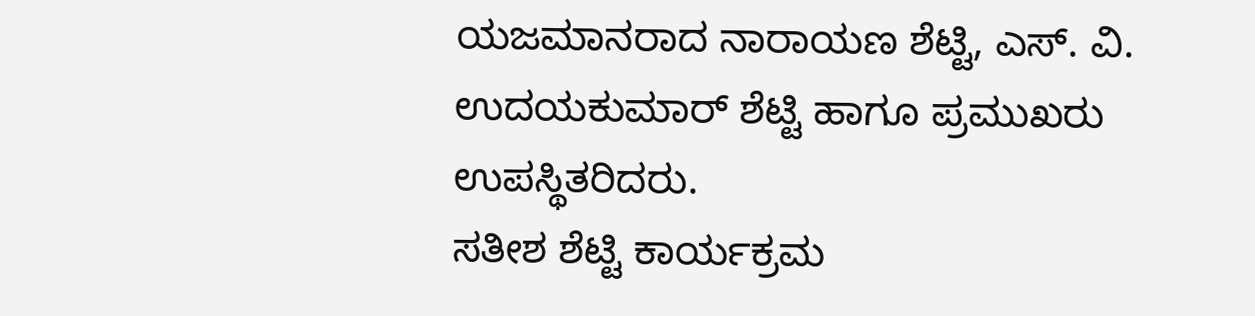ಯಜಮಾನರಾದ ನಾರಾಯಣ ಶೆಟ್ಟಿ, ಎಸ್. ವಿ. ಉದಯಕುಮಾರ್ ಶೆಟ್ಟಿ ಹಾಗೂ ಪ್ರಮುಖರು ಉಪಸ್ಥಿತರಿದರು.
ಸತೀಶ ಶೆಟ್ಟಿ ಕಾರ್ಯಕ್ರಮ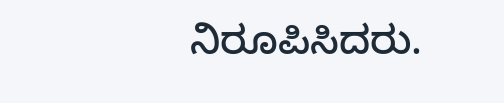ನಿರೂಪಿಸಿದರು.